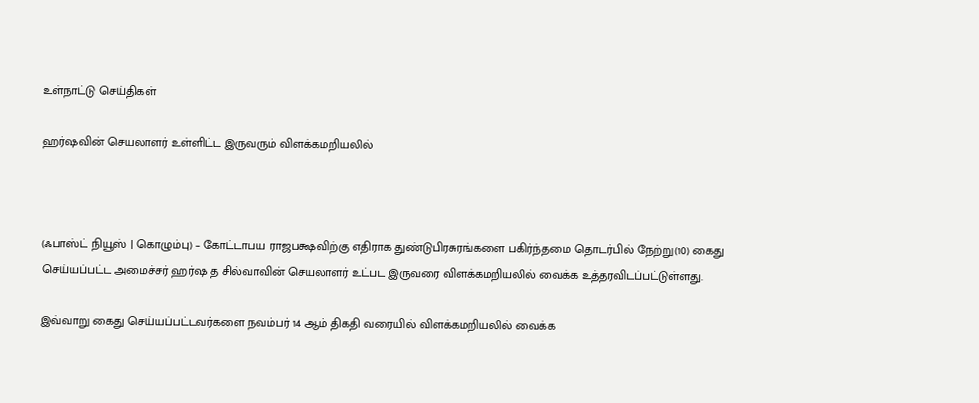உள்நாட்டு செய்திகள்

ஹர்ஷவின் செயலாளர் உள்ளிட்ட இருவரும் விளக்கமறியலில்



(ஃபாஸ்ட் நியூஸ் | கொழும்பு) – கோட்டாபய ராஜபக்ஷவிற்கு எதிராக துண்டுபிரசுரங்களை பகிர்ந்தமை தொடர்பில் நேற்று(10) கைது செய்யப்பட்ட அமைச்சர் ஹர்ஷ த சில்வாவின் செயலாளர் உட்பட இருவரை விளக்கமறியலில் வைக்க உத்தரவிடப்பட்டுள்ளது.

இவ்வாறு கைது செய்யப்பட்டவர்களை நவம்பர் 14 ஆம் திகதி வரையில் விளக்கமறியலில் வைக்க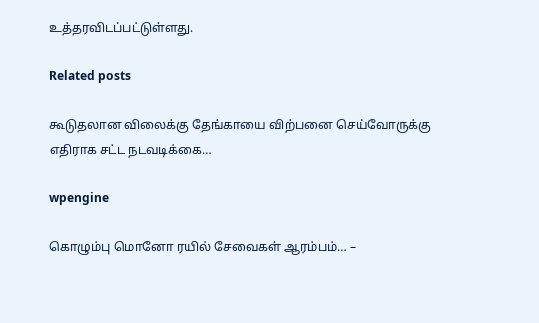உத்தரவிடப்பட்டுள்ளது.

Related posts

கூடுதலான விலைக்கு தேங்காயை விற்பனை செய்வோருக்கு எதிராக சட்ட நடவடிக்கை…

wpengine

கொழும்பு மொனோ ரயில் சேவைகள் ஆரம்பம்… –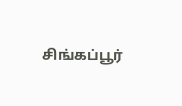சிங்கப்பூர்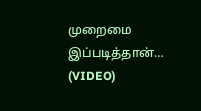முறைமை இப்படித்தான்… (VIDEO)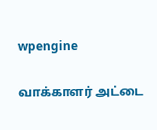wpengine

வாக்காளர் அட்டை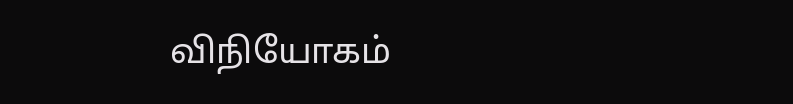விநியோகம்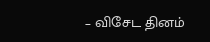– விசேட தினம்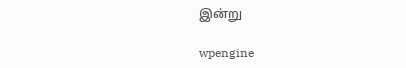இன்று

wpengine